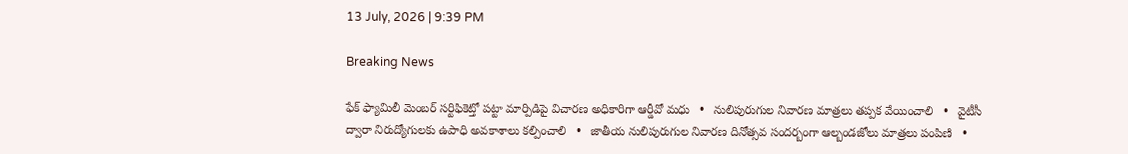13 July, 2026 | 9:39 PM

Breaking News

ఫేక్ ఫ్యామిలీ మెంబర్ సర్టిఫికెట్తో పట్టా మార్పిడిపై విచారణ అధికారిగా ఆర్డీవో మధు   •   నులిపురుగుల నివారణ మాత్రలు తప్పక వేయించాలి   •   వైటీసీ ద్వారా నిరుద్యోగులకు ఉపాధి అవకాశాలు కల్పించాలి   •   జాతీయ నులిపురుగుల నివారణ దినోత్సవ సందర్బంగా ఆల్బండజోలు మాత్రలు పంపిణి   •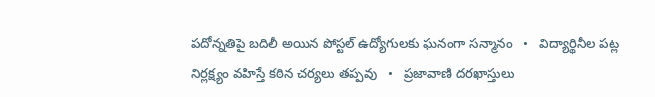పదోన్నతిపై బదిలీ అయిన పోస్టల్ ఉద్యోగులకు ఘనంగా సన్మానం   •   విద్యార్థినీల పట్ల నిర్లక్ష్యం వహిస్తే కఠిన చర్యలు తప్పవు   •   ప్రజావాణి దరఖాస్తులు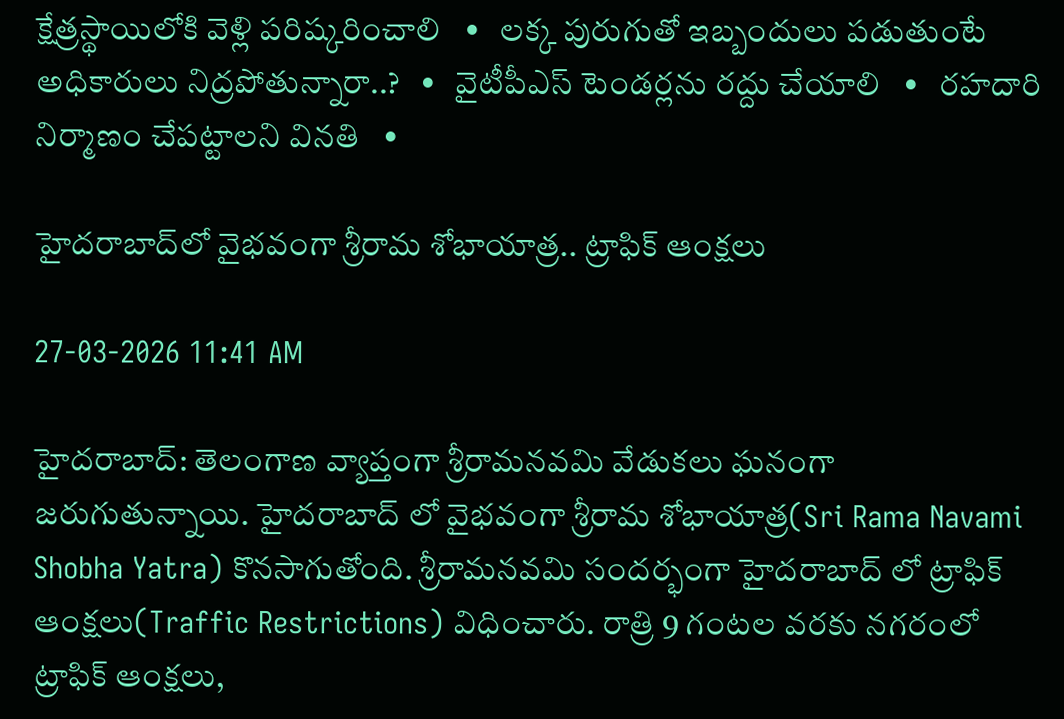క్షేత్రస్థాయిలోకి వెళ్లి పరిష్కరించాలి   •   లక్క పురుగుతో ఇబ్బందులు పడుతుంటే అధికారులు నిద్రపోతున్నారా..?   •   వైటీపీఎస్ టెండర్లను రద్దు చేయాలి   •   రహదారి నిర్మాణం చేప‌ట్టాల‌ని వినతి   •

హైదరాబాద్‌లో వైభవంగా శ్రీరామ శోభాయాత్ర.. ట్రాఫిక్ ఆంక్షలు

27-03-2026 11:41 AM

హైదరాబాద్: తెలంగాణ వ్యాప్తంగా శ్రీరామనవమి వేడుకలు ఘనంగా జరుగుతున్నాయి. హైదరాబాద్ లో వైభవంగా శ్రీరామ శోభాయాత్ర(Sri Rama Navami Shobha Yatra) కొనసాగుతోంది. శ్రీరామనవమి సందర్భంగా హైదరాబాద్ లో ట్రాఫిక్ ఆంక్షలు(Traffic Restrictions) విధించారు. రాత్రి 9 గంటల వరకు నగరంలో ట్రాఫిక్ ఆంక్షలు,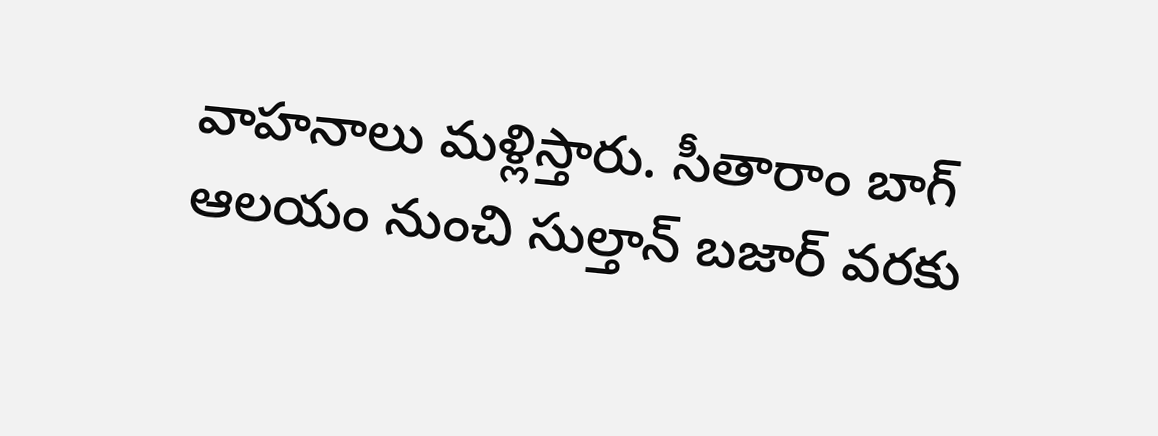వాహనాలు మళ్లిస్తారు. సీతారాం బాగ్ ఆలయం నుంచి సుల్తాన్ బజార్ వరకు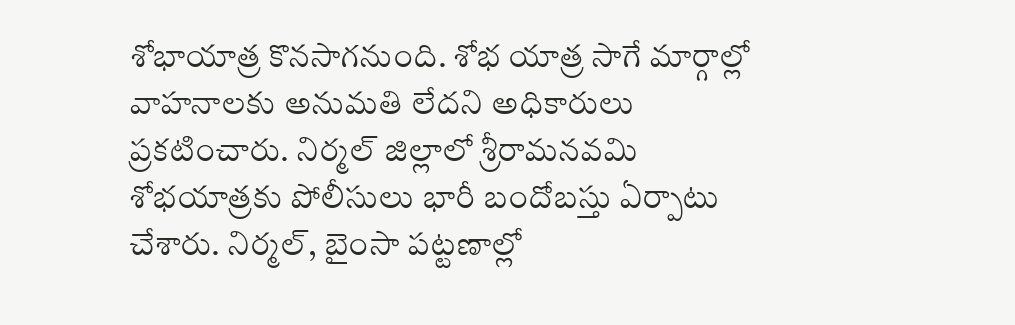శోభాయాత్ర కొనసాగనుంది. శోభ యాత్ర సాగే మార్గాల్లో వాహనాలకు అనుమతి లేదని అధికారులు ప్రకటించారు. నిర్మల్ జిల్లాలో శ్రీరామనవమి శోభయాత్రకు పోలీసులు భారీ బందోబస్తు ఏర్పాటు చేశారు. నిర్మల్, బైంసా పట్టణాల్లో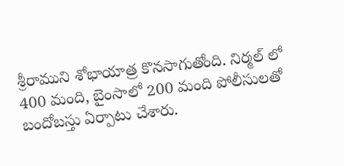శ్రీరాముని శోభాయాత్ర కొనసాగుతోంది. నిర్మల్ లో 400 మంది, బైంసాలో 200 మంది పోలీసులతో బందోబస్తు ఏర్పాటు చేశారు.